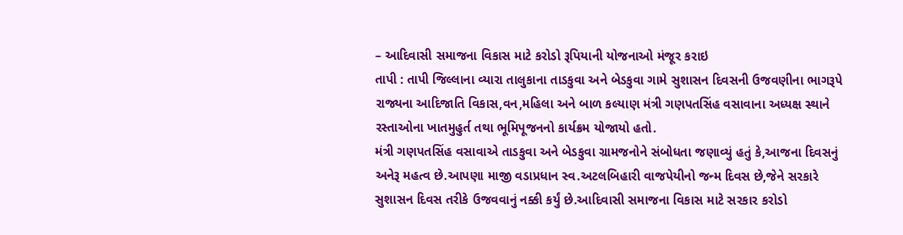– આદિવાસી સમાજના વિકાસ માટે કરોડો રૂપિયાની યોજનાઓ મંજૂર કરાઇ
તાપી : તાપી જિલ્લાના વ્યારા તાલુકાના તાડકુવા અને બેડકુવા ગામે સુશાસન દિવસની ઉજવણીના ભાગરૂપે રાજ્યના આદિજાતિ વિકાસ,વન,મહિલા અને બાળ કલ્યાણ મંત્રી ગણપતસિંહ વસાવાના અધ્યક્ષ સ્થાને રસ્તાઓના ખાતમુહુર્ત તથા ભૂમિપૂજનનો કાર્યક્રમ યોજાયો હતો.
મંત્રી ગણપતસિંહ વસાવાએ તાડકુવા અને બેડકુવા ગ્રામજનોને સંબોધતા જણાવ્યું હતું કે,આજના દિવસનું અનેરૂ મહત્વ છે.આપણા માજી વડાપ્રધાન સ્વ.અટલબિહારી વાજપેયીનો જન્મ દિવસ છે,જેને સરકારે સુશાસન દિવસ તરીકે ઉજવવાનું નક્કી કર્યું છે.આદિવાસી સમાજના વિકાસ માટે સરકાર કરોડો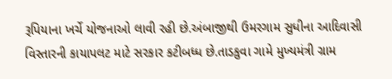રૂપિયાના ખર્ચે યોજનાઓ લાવી રહી છે.અંબાજીથી ઉમરગામ સુધીના આદિવાસી વિસ્તારની કાયાપલટ માટે સરકાર કટીબધ્ધ છે.તાડકુવા ગામે મુખ્યમંત્રી ગ્રામ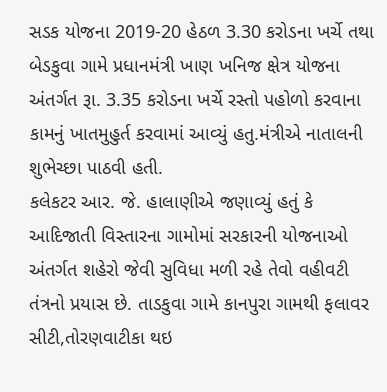સડક યોજના 2019-20 હેઠળ 3.30 કરોડના ખર્ચે તથા બેડકુવા ગામે પ્રધાનમંત્રી ખાણ ખનિજ ક્ષેત્ર યોજના અંતર્ગત રૂા. 3.35 કરોડના ખર્ચે રસ્તો પહોળો કરવાના કામનું ખાતમુહુર્ત કરવામાં આવ્યું હતુ.મંત્રીએ નાતાલની શુભેચ્છા પાઠવી હતી.
કલેકટર આર. જે. હાલાણીએ જણાવ્યું હતું કે આદિજાતી વિસ્તારના ગામોમાં સરકારની યોજનાઓ અંતર્ગત શહેરો જેવી સુવિધા મળી રહે તેવો વહીવટી તંત્રનો પ્રયાસ છે. તાડકુવા ગામે કાનપુરા ગામથી ફલાવર સીટી,તોરણવાટીકા થઇ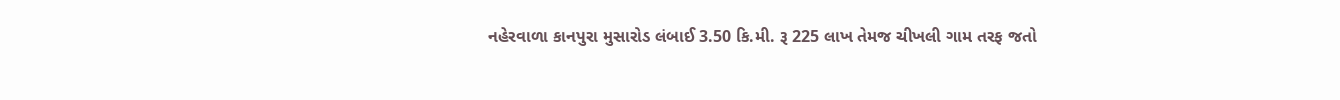નહેરવાળા કાનપુરા મુસારોડ લંબાઈ 3.50 કિ.મી. રૂ 225 લાખ તેમજ ચીખલી ગામ તરફ જતો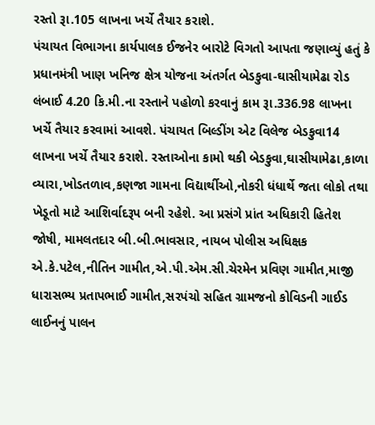રસ્તો રૂા.105 લાખના ખર્ચે તૈયાર કરાશે.
પંચાયત વિભાગના કાર્યપાલક ઈજનેર બારોટે વિગતો આપતા જણાવ્યું હતું કે પ્રધાનમંત્રી ખાણ ખનિજ ક્ષેત્ર યોજના અંતર્ગત બેડકુવા-ઘાસીયામેઢા રોડ લંબાઈ 4.20 કિ.મી.ના રસ્તાને પહોળો કરવાનું કામ રૂા.336.98 લાખના ખર્ચે તૈયાર કરવામાં આવશે. પંચાયત બિલ્ડીંગ એટ વિલેજ બેડકુવા14 લાખના ખર્ચે તૈયાર કરાશે. રસ્તાઓના કામો થકી બેડકુવા,ઘાસીયામેઢા,કાળા વ્યારા,ખોડતળાવ,કણજા ગામના વિદ્યાર્થીઓ,નોકરી ધંધાર્થે જતા લોકો તથા ખેડૂતો માટે આશિર્વાદરૂપ બની રહેશે. આ પ્રસંગે પ્રાંત અધિકારી હિતેશ જોષી, મામલતદાર બી.બી.ભાવસાર, નાયબ પોલીસ અધિક્ષક એ.કે.પટેલ,નીતિન ગામીત,એ.પી.એમ.સી.ચેરમેન પ્રવિણ ગામીત,માજી ધારાસભ્ય પ્રતાપભાઈ ગામીત,સરપંચો સહિત ગ્રામજનો કોવિડની ગાઈડ લાઈનનું પાલન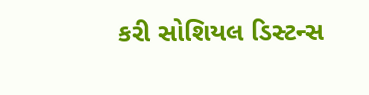કરી સોશિયલ ડિસ્ટન્સ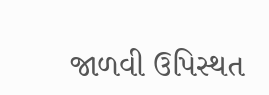જાળવી ઉપિસ્થત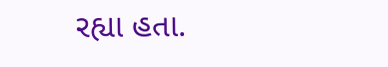રહ્યા હતા.